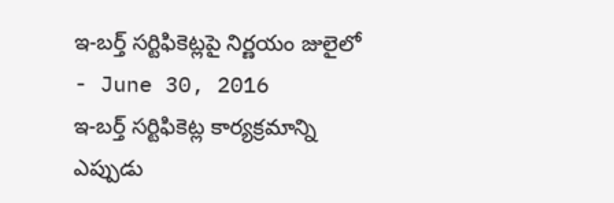ఇ-బర్త్ సర్టిఫికెట్లపై నిర్ణయం జులైలో
- June 30, 2016
ఇ-బర్త్ సర్టిఫికెట్ల కార్యక్రమాన్ని ఎప్పుడు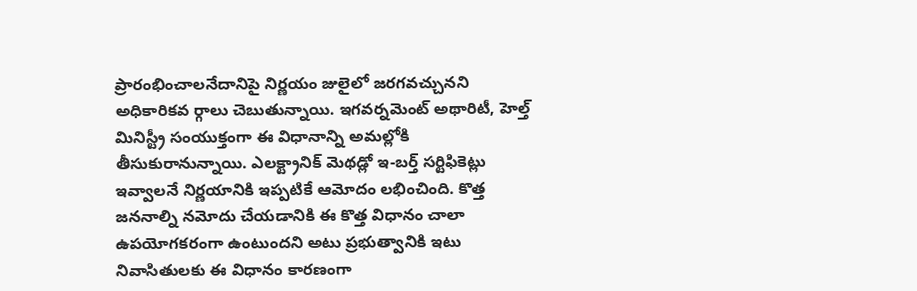ప్రారంభించాలనేదానిపై నిర్ణయం జులైలో జరగవచ్చునని అధికారికవ ర్గాలు చెబుతున్నాయి. ఇగవర్నమెంట్ అథారిటీ, హెల్త్ మినిస్ట్రీ సంయుక్తంగా ఈ విధానాన్ని అమల్లోకి తీసుకురానున్నాయి. ఎలక్ట్రానిక్ మెథడ్లో ఇ-బర్త్ సర్టిఫికెట్లు ఇవ్వాలనే నిర్ణయానికి ఇప్పటికే ఆమోదం లభించింది. కొత్త జననాల్ని నమోదు చేయడానికి ఈ కొత్త విధానం చాలా ఉపయోగకరంగా ఉంటుందని అటు ప్రభుత్వానికి ఇటు నివాసితులకు ఈ విధానం కారణంగా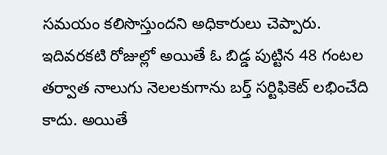సమయం కలిసొస్తుందని అధికారులు చెప్పారు. ఇదివరకటి రోజుల్లో అయితే ఓ బిడ్డ పుట్టిన 48 గంటల తర్వాత నాలుగు నెలలకుగాను బర్త్ సర్టిఫికెట్ లభించేది కాదు. అయితే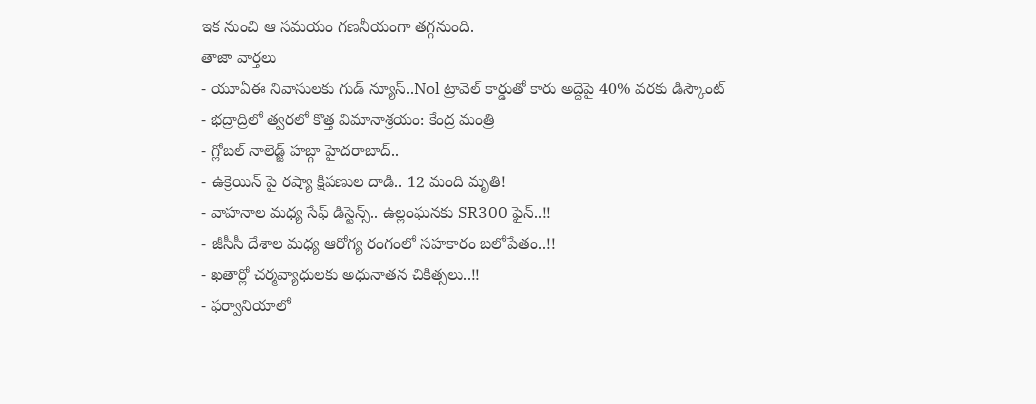ఇక నుంచి ఆ సమయం గణనీయంగా తగ్గనుంది.
తాజా వార్తలు
- యూఏఈ నివాసులకు గుడ్ న్యూస్..Nol ట్రావెల్ కార్డుతో కారు అద్దెపై 40% వరకు డిస్కౌంట్
- భద్రాద్రిలో త్వరలో కొత్త విమానాశ్రయం: కేంద్ర మంత్రి
- గ్లోబల్ నాలెడ్జ్ హబ్గా హైదరాబాద్..
- ఉక్రెయిన్ పై రష్యా క్షిపణుల దాడి.. 12 మంది మృతి!
- వాహనాల మధ్య సేఫ్ డిస్టెన్స్.. ఉల్లంఘనకు SR300 ఫైన్..!!
- జీసీసీ దేశాల మధ్య ఆరోగ్య రంగంలో సహకారం బలోపేతం..!!
- ఖతార్లో చర్మవ్యాధులకు అధునాతన చికిత్సలు..!!
- ఫర్వానియాలో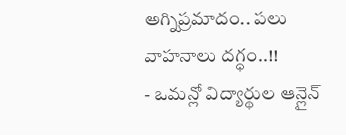అగ్నిప్రమాదం.. పలు వాహనాలు దగ్ధం..!!
- ఒమన్లో విద్యార్థుల ఆన్లైన్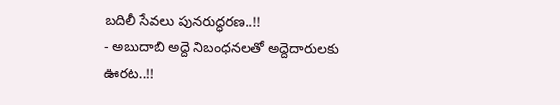బదిలీ సేవలు పునరుద్ధరణ..!!
- అబుదాబి అద్దె నిబంధనలతో అద్దెదారులకు ఊరట..!!